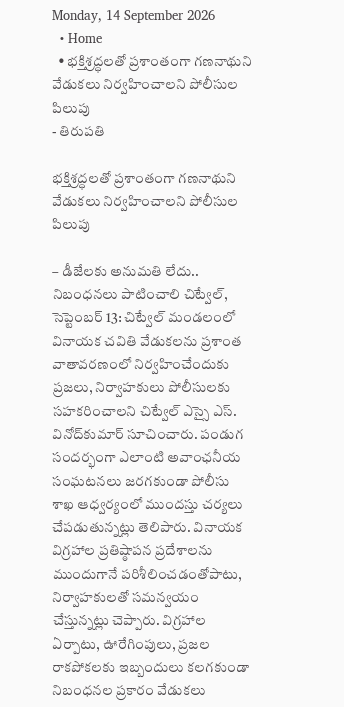Monday, 14 September 2026
  • Home
  • భక్తిశ్రద్ధలతో ప్రశాంతంగా గణనాథుని వేడుకలు నిర్వహించాలని పోలీసుల పిలుపు
- తిరుపతి

భక్తిశ్రద్ధలతో ప్రశాంతంగా గణనాథుని వేడుకలు నిర్వహించాలని పోలీసుల పిలుపు

– డీజేలకు అనుమతి లేదు.. నిబంధనలు పాటించాలి చిట్వేల్, సెప్టెంబర్ 13: చిట్వేల్ మండలంలో వినాయక చవితి వేడుకలను ప్రశాంత వాతావరణంలో నిర్వహించేందుకు ప్రజలు, నిర్వాహకులు పోలీసులకు సహకరించాలని చిట్వేల్ ఎస్సై ఎస్. వినోద్‌కుమార్ సూచించారు. పండుగ సందర్భంగా ఎలాంటి అవాంఛనీయ సంఘటనలు జరగకుండా పోలీసు శాఖ ఆధ్వర్యంలో ముందస్తు చర్యలు చేపడుతున్నట్లు తెలిపారు. వినాయక విగ్రహాల ప్రతిష్ఠాపన ప్రదేశాలను ముందుగానే పరిశీలించడంతోపాటు, నిర్వాహకులతో సమన్వయం చేస్తున్నట్లు చెప్పారు. విగ్రహాల ఏర్పాటు, ఊరేగింపులు, ప్రజల రాకపోకలకు ఇబ్బందులు కలగకుండా నిబంధనల ప్రకారం వేడుకలు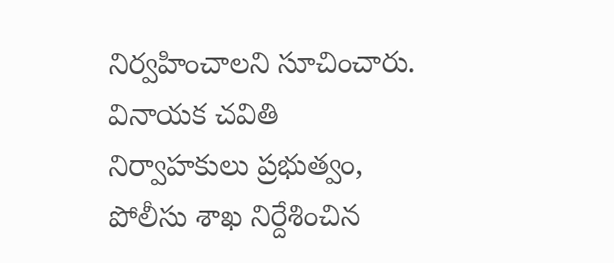నిర్వహించాలని సూచించారు. వినాయక చవితి నిర్వాహకులు ప్రభుత్వం, పోలీసు శాఖ నిర్దేశించిన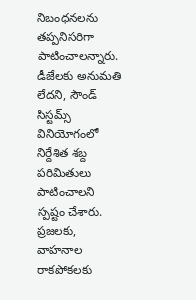నిబంధనలను తప్పనిసరిగా పాటించాలన్నారు. డీజేలకు అనుమతి లేదని, సౌండ్ సిస్టమ్స్ వినియోగంలో నిర్దేశిత శబ్ద పరిమితులు పాటించాలని స్పష్టం చేశారు. ప్రజలకు, వాహనాల రాకపోకలకు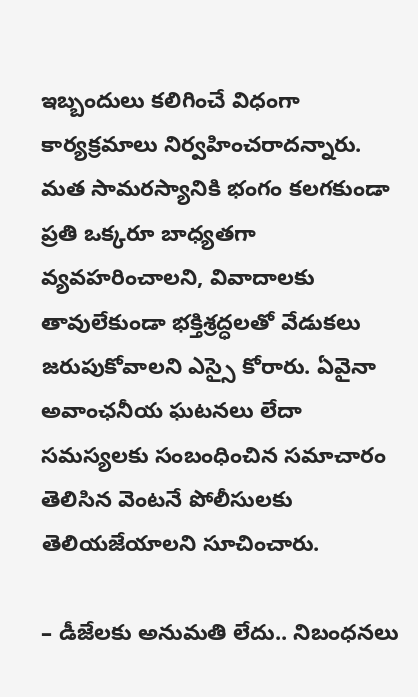ఇబ్బందులు కలిగించే విధంగా కార్యక్రమాలు నిర్వహించరాదన్నారు. మత సామరస్యానికి భంగం కలగకుండా ప్రతి ఒక్కరూ బాధ్యతగా వ్యవహరించాలని, వివాదాలకు తావులేకుండా భక్తిశ్రద్ధలతో వేడుకలు జరుపుకోవాలని ఎస్సై కోరారు. ఏవైనా అవాంఛనీయ ఘటనలు లేదా సమస్యలకు సంబంధించిన సమాచారం తెలిసిన వెంటనే పోలీసులకు తెలియజేయాలని సూచించారు.

– డీజేలకు అనుమతి లేదు.. నిబంధనలు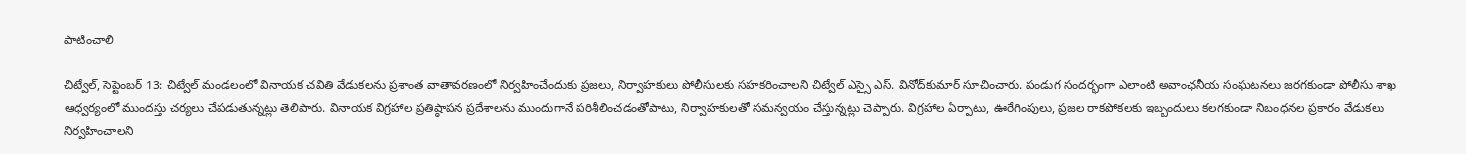పాటించాలి

చిట్వేల్, సెప్టెంబర్ 13: చిట్వేల్ మండలంలో వినాయక చవితి వేడుకలను ప్రశాంత వాతావరణంలో నిర్వహించేందుకు ప్రజలు, నిర్వాహకులు పోలీసులకు సహకరించాలని చిట్వేల్ ఎస్సై ఎస్. వినోద్‌కుమార్ సూచించారు. పండుగ సందర్భంగా ఎలాంటి అవాంఛనీయ సంఘటనలు జరగకుండా పోలీసు శాఖ ఆధ్వర్యంలో ముందస్తు చర్యలు చేపడుతున్నట్లు తెలిపారు. వినాయక విగ్రహాల ప్రతిష్ఠాపన ప్రదేశాలను ముందుగానే పరిశీలించడంతోపాటు, నిర్వాహకులతో సమన్వయం చేస్తున్నట్లు చెప్పారు. విగ్రహాల ఏర్పాటు, ఊరేగింపులు, ప్రజల రాకపోకలకు ఇబ్బందులు కలగకుండా నిబంధనల ప్రకారం వేడుకలు నిర్వహించాలని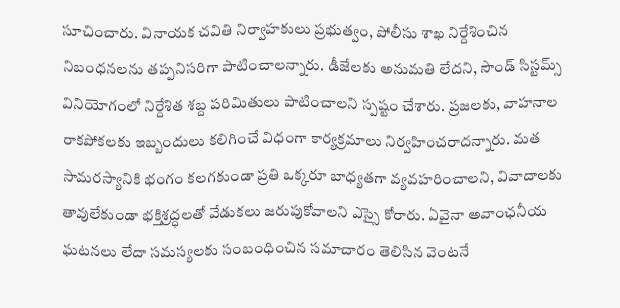సూచించారు. వినాయక చవితి నిర్వాహకులు ప్రభుత్వం, పోలీసు శాఖ నిర్దేశించిన నిబంధనలను తప్పనిసరిగా పాటించాలన్నారు. డీజేలకు అనుమతి లేదని, సౌండ్ సిస్టమ్స్ వినియోగంలో నిర్దేశిత శబ్ద పరిమితులు పాటించాలని స్పష్టం చేశారు. ప్రజలకు, వాహనాల రాకపోకలకు ఇబ్బందులు కలిగించే విధంగా కార్యక్రమాలు నిర్వహించరాదన్నారు. మత సామరస్యానికి భంగం కలగకుండా ప్రతి ఒక్కరూ బాధ్యతగా వ్యవహరించాలని, వివాదాలకు తావులేకుండా భక్తిశ్రద్ధలతో వేడుకలు జరుపుకోవాలని ఎస్సై కోరారు. ఏవైనా అవాంఛనీయ ఘటనలు లేదా సమస్యలకు సంబంధించిన సమాచారం తెలిసిన వెంటనే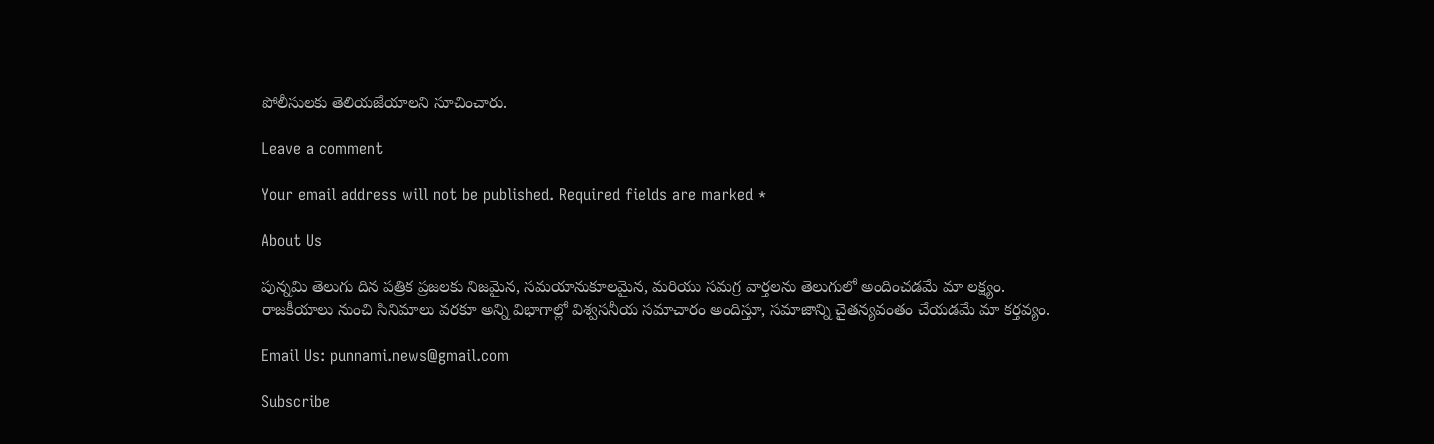పోలీసులకు తెలియజేయాలని సూచించారు.

Leave a comment

Your email address will not be published. Required fields are marked *

About Us

పున్నమి తెలుగు దిన పత్రిక ప్రజలకు నిజమైన, సమయానుకూలమైన, మరియు సమగ్ర వార్తలను తెలుగులో అందించడమే మా లక్ష్యం.
రాజకీయాలు నుంచి సినిమాలు వరకూ అన్ని విభాగాల్లో విశ్వసనీయ సమాచారం అందిస్తూ, సమాజాన్ని చైతన్యవంతం చేయడమే మా కర్తవ్యం.

Email Us: punnami.news@gmail.com

Subscribe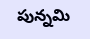పున్నమి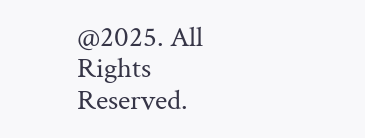@2025. All Rights Reserved.